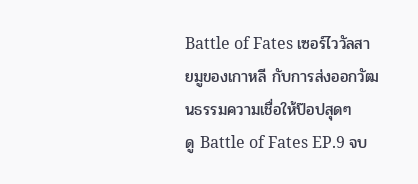Battle of Fates เซอร์ไววัลสายมูของเกาหลี กับการส่งออกวัฒนธรรมความเชื่อให้ป๊อปสุดๆ
ดู Battle of Fates EP.9 จบ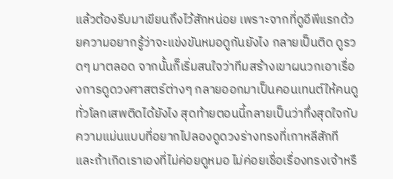แล้วต้องรีบมาเขียนถึงไว้สักหน่อย เพราะจากที่ดูอีพีแรกด้วยความอยากรู้ว่าจะแข่งขันหมอดูกันยังไง กลายเป็นติด ดูรวดๆ มาตลอด จากนั้นก็เริ่มสนใจว่าทีมสร้างเขาผนวกเอาเรื่องการดูดวงศาสตร์ต่างๆ กลายออกมาเป็นคอนเทนต์ให้คนดูทั่วโลกเสพติดได้ยังไง สุดท้ายตอนนี้กลายเป็นว่าทึ่งสุดใจกับความแม่นแบบที่อยากไปลองดูดวงร่างทรงที่เกาหลีสักที
และถ้าเกิดเราเองที่ไม่ค่อยดูหมอ ไม่ค่อยเชื่อเรื่องทรงเจ้าหรื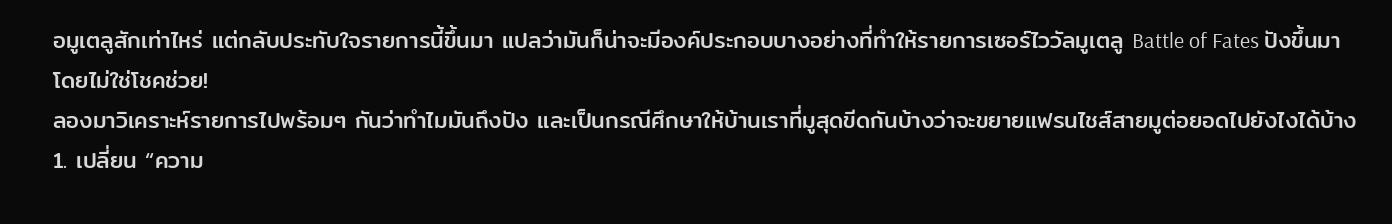อมูเตลูสักเท่าไหร่ แต่กลับประทับใจรายการนี้ขึ้นมา แปลว่ามันก็น่าจะมีองค์ประกอบบางอย่างที่ทำให้รายการเซอร์ไววัลมูเตลู Battle of Fates ปังขึ้นมา โดยไม่ใช่โชคช่วย!
ลองมาวิเคราะห์รายการไปพร้อมๆ กันว่าทำไมมันถึงปัง และเป็นกรณีศึกษาให้บ้านเราที่มูสุดขีดกันบ้างว่าจะขยายแฟรนไชส์สายมูต่อยอดไปยังไงได้บ้าง
1. เปลี่ยน “ความ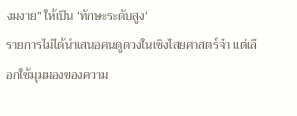งมงาย” ให้เป็น ‘ทักษะระดับสูง‘
รายการไม่ได้นำเสนอคนดูดวงในเชิงไสยศาสตร์จ๋า แต่เลือกใช้มุมมองของความ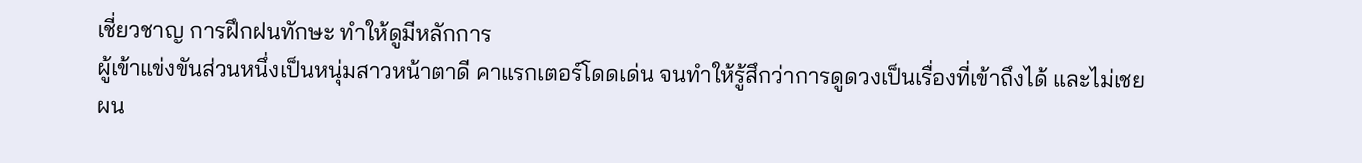เชี่ยวชาญ การฝึกฝนทักษะ ทำให้ดูมีหลักการ
ผู้เข้าแข่งขันส่วนหนึ่งเป็นหนุ่มสาวหน้าตาดี คาแรกเตอร์โดดเด่น จนทำให้รู้สึกว่าการดูดวงเป็นเรื่องที่เข้าถึงได้ และไม่เชย
ผน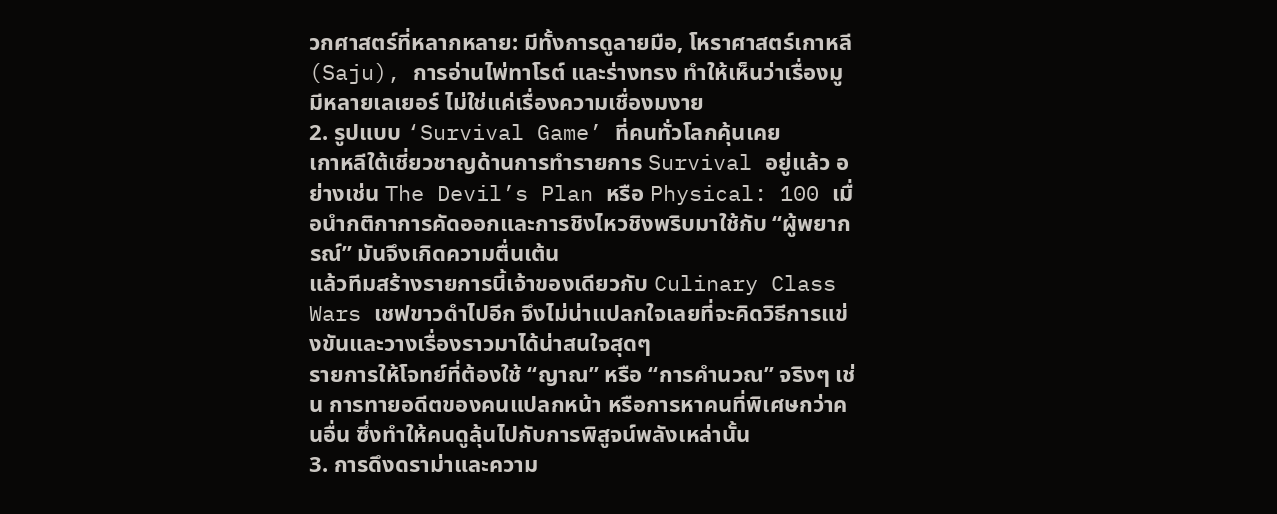วกศาสตร์ที่หลากหลาย: มีทั้งการดูลายมือ, โหราศาสตร์เกาหลี (Saju), การอ่านไพ่ทาโรต์ และร่างทรง ทำให้เห็นว่าเรื่องมูมีหลายเลเยอร์ ไม่ใช่แค่เรื่องความเชื่องมงาย
2. รูปแบบ ‘Survival Game’ ที่คนทั่วโลกคุ้นเคย
เกาหลีใต้เชี่ยวชาญด้านการทำรายการ Survival อยู่แล้ว อย่างเช่น The Devil’s Plan หรือ Physical: 100 เมื่อนำกติกาการคัดออกและการชิงไหวชิงพริบมาใช้กับ “ผู้พยากรณ์” มันจึงเกิดความตื่นเต้น
แล้วทีมสร้างรายการนี้เจ้าของเดียวกับ Culinary Class Wars เชฟขาวดำไปอีก จึงไม่น่าแปลกใจเลยที่จะคิดวิธีการแข่งขันและวางเรื่องราวมาได้น่าสนใจสุดๆ
รายการให้โจทย์ที่ต้องใช้ “ญาณ” หรือ “การคำนวณ” จริงๆ เช่น การทายอดีตของคนแปลกหน้า หรือการหาคนที่พิเศษกว่าคนอื่น ซึ่งทำให้คนดูลุ้นไปกับการพิสูจน์พลังเหล่านั้น
3. การดึงดราม่าและความ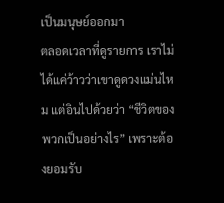เป็นมนุษย์ออกมา
ตลอดเวลาที่ดูรายการ เราไม่ได้แค่ว้าวว่าเขาดูดวงแม่นไหม แต่อินไปด้วยว่า “ชีวิตของพวกเป็นอย่างไร” เพราะต้องยอมรับ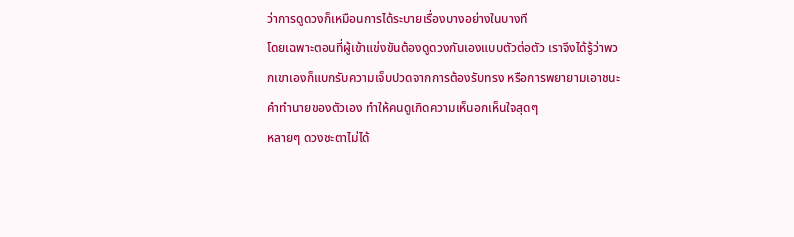ว่าการดูดวงก็เหมือนการได้ระบายเรื่องบางอย่างในบางที
โดยเฉพาะตอนที่ผู้เข้าแข่งขันต้องดูดวงกันเองแบบตัวต่อตัว เราจึงได้รู้ว่าพวกเขาเองก็แบกรับความเจ็บปวดจากการต้องรับทรง หรือการพยายามเอาชนะคำทำนายของตัวเอง ทำให้คนดูเกิดความเห็นอกเห็นใจสุดๆ
หลายๆ ดวงชะตาไม่ได้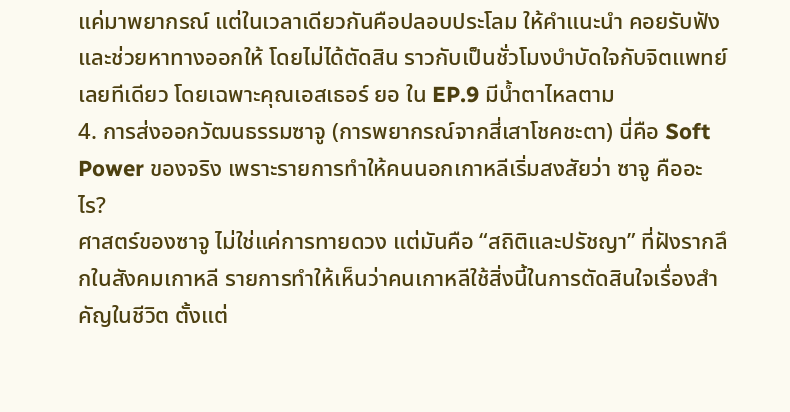แค่มาพยากรณ์ แต่ในเวลาเดียวกันคือปลอบประโลม ให้คำแนะนำ คอยรับฟัง และช่วยหาทางออกให้ โดยไม่ได้ตัดสิน ราวกับเป็นชั่วโมงบำบัดใจกับจิตแพทย์เลยทีเดียว โดยเฉพาะคุณเอสเธอร์ ยอ ใน EP.9 มีน้ำตาไหลตาม
4. การส่งออกวัฒนธรรมซาจู (การพยากรณ์จากสี่เสาโชคชะตา) นี่คือ Soft Power ของจริง เพราะรายการทำให้คนนอกเกาหลีเริ่มสงสัยว่า ซาจู คืออะไร?
ศาสตร์ของซาจู ไม่ใช่แค่การทายดวง แต่มันคือ “สถิติและปรัชญา” ที่ฝังรากลึกในสังคมเกาหลี รายการทำให้เห็นว่าคนเกาหลีใช้สิ่งนี้ในการตัดสินใจเรื่องสำคัญในชีวิต ตั้งแต่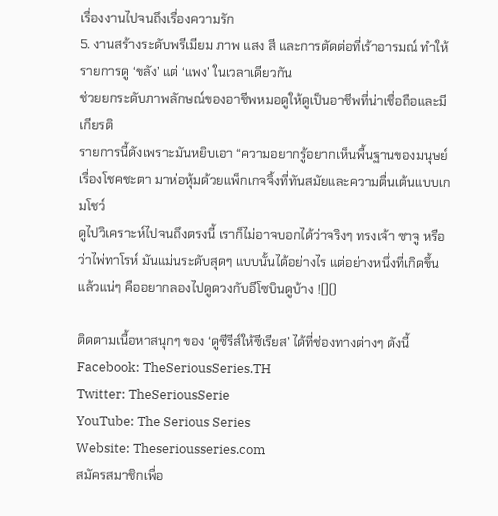เรื่องงานไปจนถึงเรื่องความรัก
5. งานสร้างระดับพรีเมียม ภาพ แสง สี และการตัดต่อที่เร้าอารมณ์ ทำให้รายการดู ‘ขลัง’ แต่ ‘แพง’ ในเวลาเดียวกัน
ช่วยยกระดับภาพลักษณ์ของอาชีพหมอดูให้ดูเป็นอาชีพที่น่าเชื่อถือและมีเกียรติ
รายการนี้ดังเพราะมันหยิบเอา “ความอยากรู้อยากเห็นพื้นฐานของมนุษย์ เรื่องโชคชะตา มาห่อหุ้มด้วยแพ็กเกจจิ้งที่ทันสมัยและความตื่นเต้นแบบเกมโชว์
ดูไปวิเคราะห์ไปจนถึงตรงนี้ เราก็ไม่อาจบอกได้ว่าจริงๆ ทรงเจ้า ซาจู หรือว่าไพ่ทาโรห์ มันแม่นระดับสุดๆ แบบนั้นได้อย่างไร แต่อย่างหนึ่งที่เกิดขึ้นแล้วแน่ๆ คืออยากลองไปดูดวงกับอีโซบินดูบ้าง ![]()

ติดตามเนื้อหาสนุกๆ ของ ‘ดูซีรีส์ให้ซีเรียส’ ได้ที่ช่องทางต่างๆ ดังนี้
Facebook: TheSeriousSeries.TH
Twitter: TheSeriousSerie
YouTube: The Serious Series
Website: Theseriousseries.com
สมัครสมาชิกเพื่อ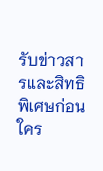รับข่าวสารและสิทธิพิเศษก่อนใคร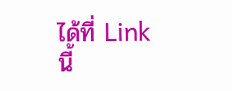ได้ที่ Link นี้